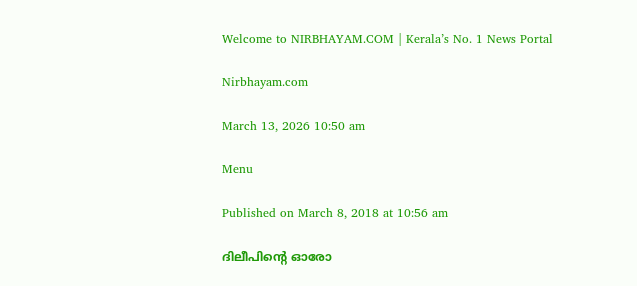Welcome to NIRBHAYAM.COM | Kerala’s No. 1 News Portal

Nirbhayam.com

March 13, 2026 10:50 am

Menu

Published on March 8, 2018 at 10:56 am

ദിലീപിന്റെ ഓരോ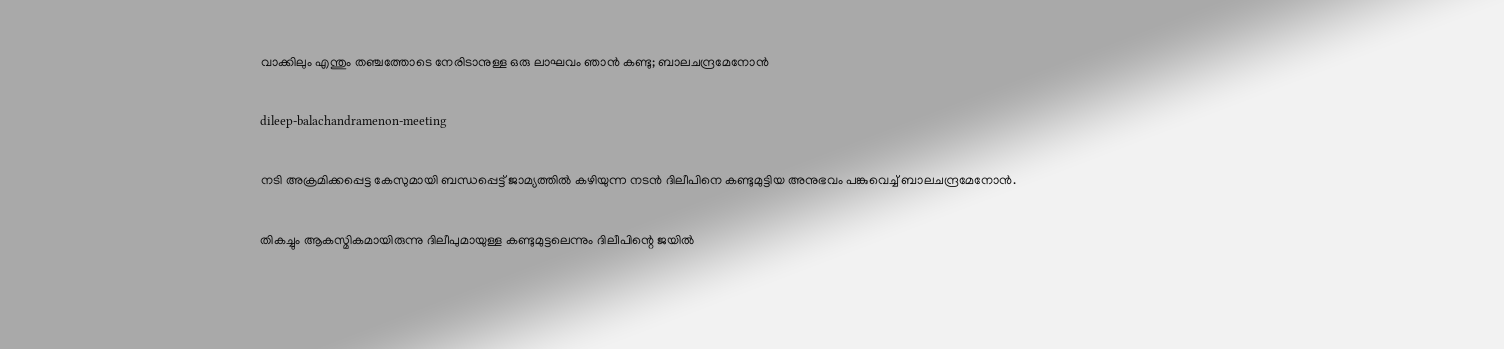വാക്കിലും എന്തും തഞ്ചത്തോടെ നേരിടാനുള്ള ഒരു ലാഘവം ഞാന്‍ കണ്ടു; ബാലചന്ദ്രമേനോന്‍

dileep-balachandramenon-meeting

നടി അക്രമിക്കപ്പെട്ട കേസുമായി ബന്ധപ്പെട്ട് ജാമ്യത്തില്‍ കഴിയുന്ന നടന്‍ ദിലീപിനെ കണ്ടുമുട്ടിയ അനുഭവം പങ്കുവെച്ച് ബാലചന്ദ്രമേനോന്‍.

തികച്ചും ആകസ്മികമായിരുന്നു ദിലീപുമായുള്ള കണ്ടുമുട്ടലെന്നും ദിലീപിന്റെ ജയില്‍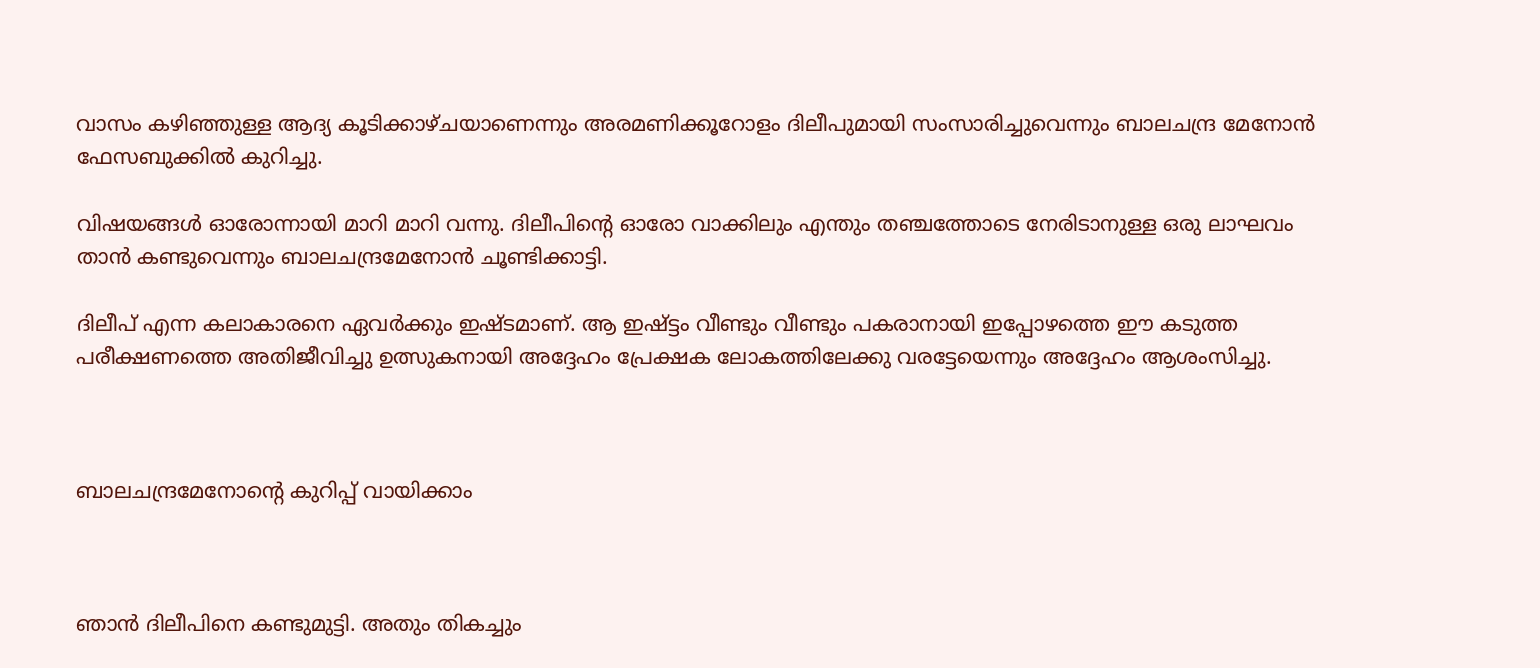വാസം കഴിഞ്ഞുള്ള ആദ്യ കൂടിക്കാഴ്ചയാണെന്നും അരമണിക്കൂറോളം ദിലീപുമായി സംസാരിച്ചുവെന്നും ബാലചന്ദ്ര മേനോന്‍ ഫേസബുക്കില്‍ കുറിച്ചു.

വിഷയങ്ങള്‍ ഓരോന്നായി മാറി മാറി വന്നു. ദിലീപിന്റെ ഓരോ വാക്കിലും എന്തും തഞ്ചത്തോടെ നേരിടാനുള്ള ഒരു ലാഘവം താന്‍ കണ്ടുവെന്നും ബാലചന്ദ്രമേനോന്‍ ചൂണ്ടിക്കാട്ടി.

ദിലീപ് എന്ന കലാകാരനെ ഏവര്‍ക്കും ഇഷ്ടമാണ്. ആ ഇഷ്ട്ടം വീണ്ടും വീണ്ടും പകരാനായി ഇപ്പോഴത്തെ ഈ കടുത്ത പരീക്ഷണത്തെ അതിജീവിച്ചു ഉത്സുകനായി അദ്ദേഹം പ്രേക്ഷക ലോകത്തിലേക്കു വരട്ടേയെന്നും അദ്ദേഹം ആശംസിച്ചു.



ബാലചന്ദ്രമേനോന്റെ കുറിപ്പ് വായിക്കാം



ഞാന്‍ ദിലീപിനെ കണ്ടുമുട്ടി. അതും തികച്ചും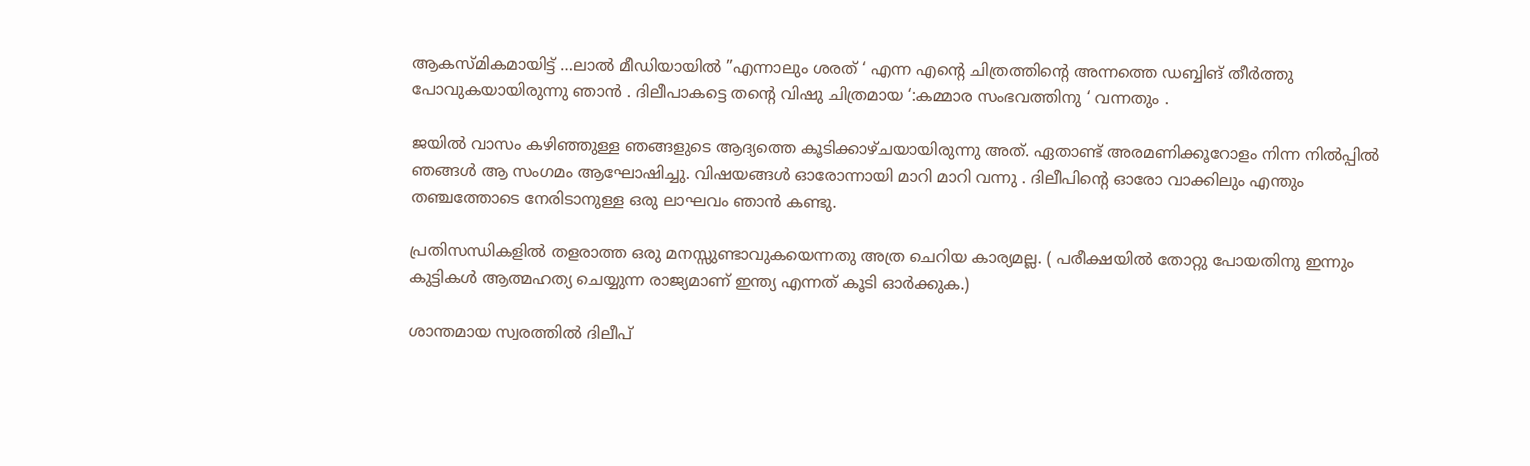ആകസ്മികമായിട്ട് …ലാല്‍ മീഡിയായില്‍ ”എന്നാലും ശരത് ‘ എന്ന എന്റെ ചിത്രത്തിന്റെ അന്നത്തെ ഡബ്ബിങ് തീര്‍ത്തു പോവുകയായിരുന്നു ഞാന്‍ . ദിലീപാകട്ടെ തന്റെ വിഷു ചിത്രമായ ‘:കമ്മാര സംഭവത്തിനു ‘ വന്നതും .

ജയില്‍ വാസം കഴിഞ്ഞുള്ള ഞങ്ങളുടെ ആദ്യത്തെ കൂടിക്കാഴ്ചയായിരുന്നു അത്. ഏതാണ്ട് അരമണിക്കൂറോളം നിന്ന നില്‍പ്പില്‍ ഞങ്ങള്‍ ആ സംഗമം ആഘോഷിച്ചു. വിഷയങ്ങള്‍ ഓരോന്നായി മാറി മാറി വന്നു . ദിലീപിന്റെ ഓരോ വാക്കിലും എന്തും തഞ്ചത്തോടെ നേരിടാനുള്ള ഒരു ലാഘവം ഞാന്‍ കണ്ടു.

പ്രതിസന്ധികളില്‍ തളരാത്ത ഒരു മനസ്സുണ്ടാവുകയെന്നതു അത്ര ചെറിയ കാര്യമല്ല. ( പരീക്ഷയില്‍ തോറ്റു പോയതിനു ഇന്നും കുട്ടികള്‍ ആത്മഹത്യ ചെയ്യുന്ന രാജ്യമാണ് ഇന്ത്യ എന്നത് കൂടി ഓര്‍ക്കുക.)

ശാന്തമായ സ്വരത്തില്‍ ദിലീപ്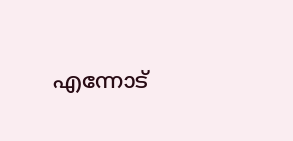എന്നോട്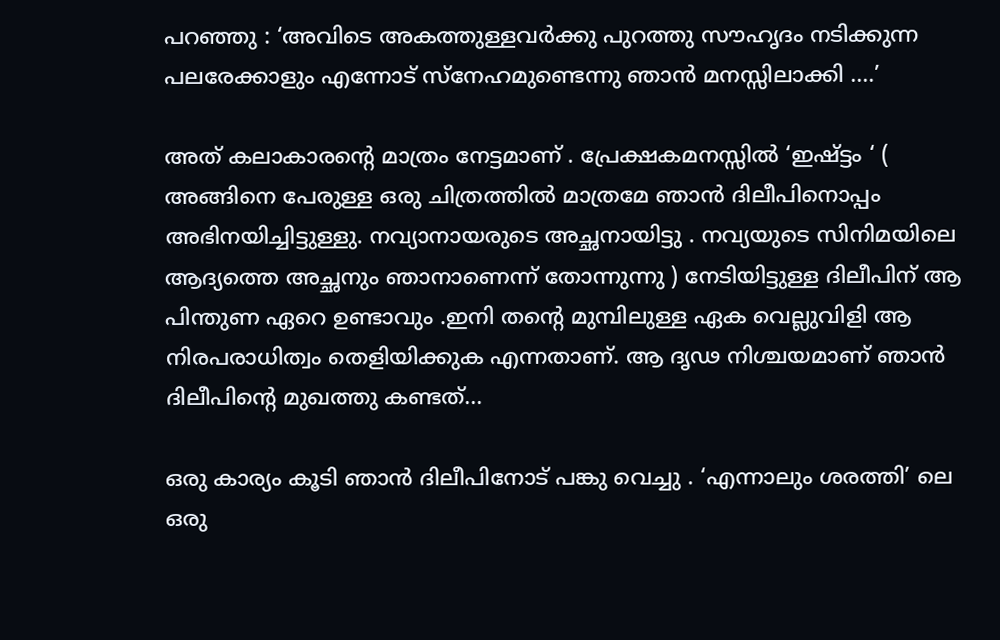പറഞ്ഞു : ‘അവിടെ അകത്തുള്ളവര്‍ക്കു പുറത്തു സൗഹൃദം നടിക്കുന്ന പലരേക്കാളും എന്നോട് സ്‌നേഹമുണ്ടെന്നു ഞാന്‍ മനസ്സിലാക്കി ….’

അത് കലാകാരന്റെ മാത്രം നേട്ടമാണ് . പ്രേക്ഷകമനസ്സില്‍ ‘ഇഷ്ട്ടം ‘ ( അങ്ങിനെ പേരുള്ള ഒരു ചിത്രത്തില്‍ മാത്രമേ ഞാന്‍ ദിലീപിനൊപ്പം അഭിനയിച്ചിട്ടുള്ളു. നവ്യാനായരുടെ അച്ഛനായിട്ടു . നവ്യയുടെ സിനിമയിലെ ആദ്യത്തെ അച്ഛനും ഞാനാണെന്ന് തോന്നുന്നു ) നേടിയിട്ടുള്ള ദിലീപിന് ആ പിന്തുണ ഏറെ ഉണ്ടാവും .ഇനി തന്റെ മുമ്പിലുള്ള ഏക വെല്ലുവിളി ആ നിരപരാധിത്വം തെളിയിക്കുക എന്നതാണ്. ആ ദൃഢ നിശ്ചയമാണ് ഞാന്‍ ദിലീപിന്റെ മുഖത്തു കണ്ടത്…

ഒരു കാര്യം കൂടി ഞാന്‍ ദിലീപിനോട് പങ്കു വെച്ചു . ‘എന്നാലും ശരത്തി’ ലെ ഒരു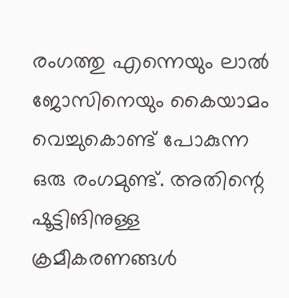രംഗത്തു എന്നെയും ലാല്‍ ജോസിനെയും കൈയാമം വെച്ചുകൊണ്ട് പോകുന്ന ഒരു രംഗമുണ്ട്. അതിന്റെ ഷൂട്ടിങിനുള്ള ക്രമീകരണങ്ങള്‍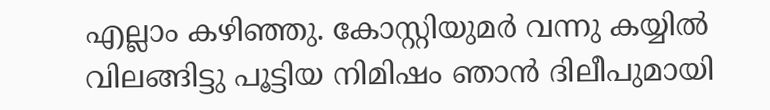എല്ലാം കഴിഞ്ഞു. കോസ്റ്റിയുമര്‍ വന്നു കയ്യില്‍ വിലങ്ങിട്ടു പൂട്ടിയ നിമിഷം ഞാന്‍ ദിലീപുമായി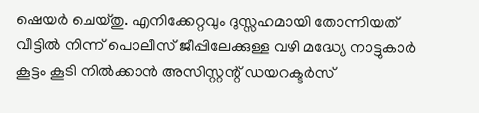ഷെയര്‍ ചെയ്തു. എനിക്കേറ്റവും ദുസ്സഹമായി തോന്നിയത് വീട്ടില്‍ നിന്ന് പൊലീസ് ജീപ്പിലേക്കുള്ള വഴി മദ്ധ്യേ നാട്ടുകാര്‍ കൂട്ടം കൂടി നില്‍ക്കാന്‍ അസിസ്റ്റന്റ് ഡയറക്ടര്‍സ്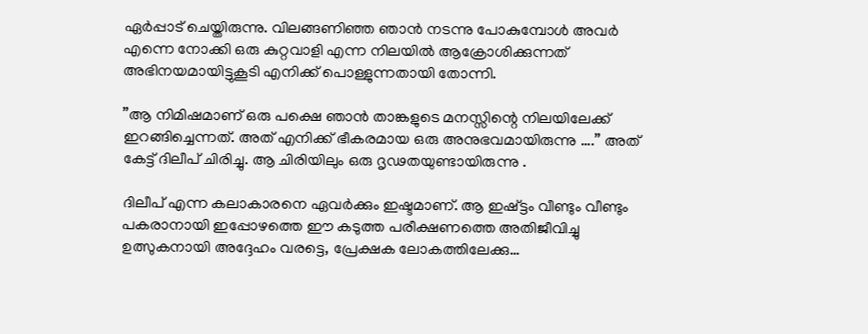ഏര്‍പ്പാട് ചെയ്തിരുന്നു. വിലങ്ങണിഞ്ഞ ഞാന്‍ നടന്നു പോകുമ്പോള്‍ അവര്‍ എന്നെ നോക്കി ഒരു കുറ്റവാളി എന്ന നിലയില്‍ ആക്രോശിക്കുന്നത് അഭിനയമായിട്ടുകൂടി എനിക്ക് പൊള്ളുന്നതായി തോന്നി.

”ആ നിമിഷമാണ് ഒരു പക്ഷെ ഞാന്‍ താങ്കളുടെ മനസ്സിന്റെ നിലയിലേക്ക് ഇറങ്ങിച്ചെന്നത്. അത് എനിക്ക് ഭീകരമായ ഒരു അനുഭവമായിരുന്നു ….” അത് കേട്ട് ദിലീപ് ചിരിച്ചു. ആ ചിരിയിലും ഒരു ദൃഢതയുണ്ടായിരുന്നു .

ദിലീപ് എന്ന കലാകാരനെ ഏവര്‍ക്കും ഇഷ്ടമാണ്. ആ ഇഷ്ട്ടം വീണ്ടും വീണ്ടും പകരാനായി ഇപ്പോഴത്തെ ഈ കടുത്ത പരീക്ഷണത്തെ അതിജീവിച്ചു ഉത്സുകനായി അദ്ദേഹം വരട്ടെ, പ്രേക്ഷക ലോകത്തിലേക്കു…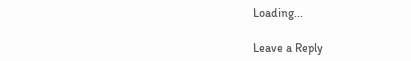Loading...

Leave a Reply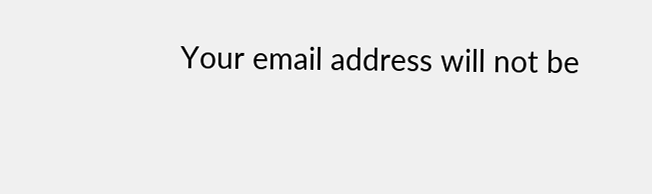Your email address will not be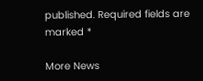published. Required fields are marked *

More News